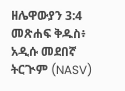ዘሌዋውያን 3:4 መጽሐፍ ቅዱስ፥ አዲሱ መደበኛ ትርጒም (NASV)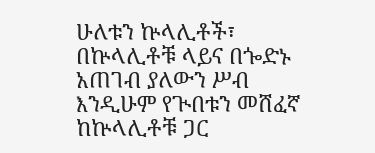ሁለቱን ኵላሊቶች፣ በኵላሊቶቹ ላይና በጐድኑ አጠገብ ያለውን ሥብ እንዲሁም የጒበቱን መሸፈኛ ከኵላሊቶቹ ጋር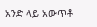አንድ ላይ አውጥቶ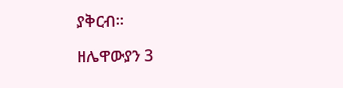ያቅርብ።

ዘሌዋውያን 3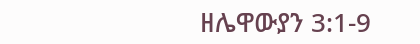ዘሌዋውያን 3:1-9